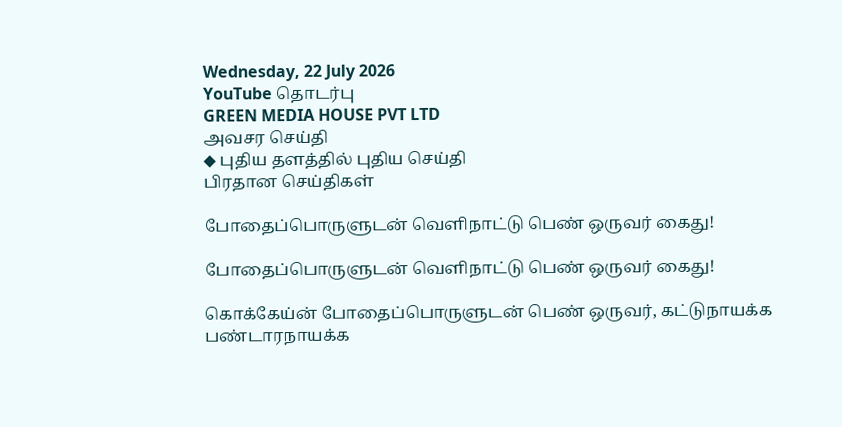Wednesday, 22 July 2026
YouTube தொடர்பு
GREEN MEDIA HOUSE PVT LTD
அவசர செய்தி
◆ புதிய தளத்தில் புதிய செய்தி
பிரதான செய்திகள்

போதைப்பொருளுடன் வெளிநாட்டு பெண் ஒருவர் கைது!

போதைப்பொருளுடன் வெளிநாட்டு பெண் ஒருவர் கைது!

கொக்கேய்ன் போதைப்பொருளுடன் பெண் ஒருவர், கட்டுநாயக்க பண்டாரநாயக்க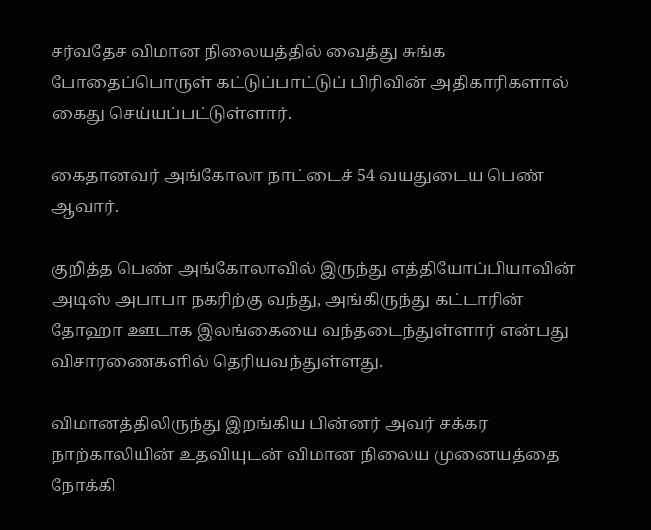சர்வதேச விமான நிலையத்தில் வைத்து சுங்க போதைப்பொருள் கட்டுப்பாட்டுப் பிரிவின் அதிகாரிகளால் கைது செய்யப்பட்டுள்ளார்.

கைதானவர் அங்கோலா நாட்டைச் 54 வயதுடைய பெண் ஆவார்.

குறித்த பெண் அங்கோலாவில் இருந்து எத்தியோப்பியாவின் அடிஸ் அபாபா நகரிற்கு வந்து, அங்கிருந்து கட்டாரின் தோஹா ஊடாக இலங்கையை வந்தடைந்துள்ளார் என்பது விசாரணைகளில் தெரியவந்துள்ளது.

விமானத்திலிருந்து இறங்கிய பின்னர் அவர் சக்கர நாற்காலியின் உதவியுடன் விமான நிலைய முனையத்தை நோக்கி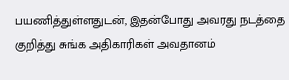பயணித்துள்ளதுடன், இதன்போது அவரது நடத்தை குறித்து சுங்க அதிகாரிகள் அவதானம்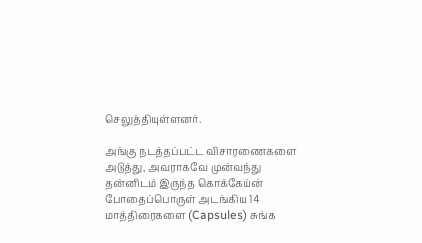செலுத்தியுள்ளனர்.

அங்கு நடத்தப்பட்ட விசாரணைகளை அடுத்து, அவராகவே முன்வந்து தன்னிடம் இருந்த கொக்கேய்ன் போதைப்பொருள் அடங்கிய 14 மாத்திரைகளை (Capsules) சுங்க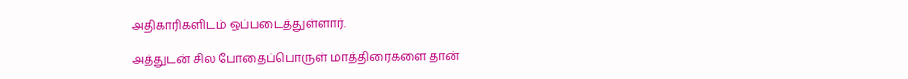அதிகாரிகளிடம் ஒப்படைத்துள்ளார்.

அத்துடன் சில போதைப்பொருள் மாத்திரைகளை தான்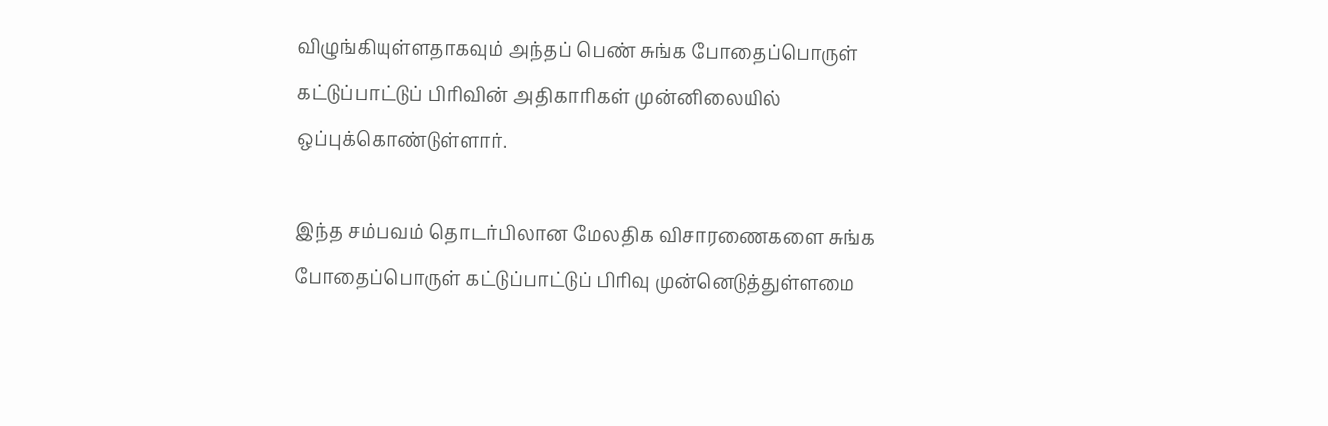விழுங்கியுள்ளதாகவும் அந்தப் பெண் சுங்க போதைப்பொருள் கட்டுப்பாட்டுப் பிரிவின் அதிகாரிகள் முன்னிலையில் ஒப்புக்கொண்டுள்ளார்.

இந்த சம்பவம் தொடர்பிலான மேலதிக விசாரணைகளை சுங்க போதைப்பொருள் கட்டுப்பாட்டுப் பிரிவு முன்னெடுத்துள்ளமை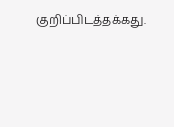குறிப்பிடத்தக்கது.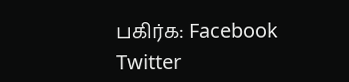பகிர்க: Facebook Twitter